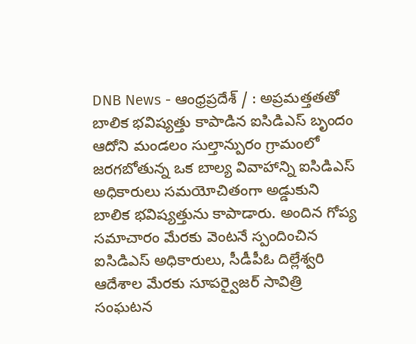DNB News - ఆంధ్రప్రదేశ్ / : అప్రమత్తతతో బాలిక భవిష్యత్తు కాపాడిన ఐసిడిఎస్ బృందం ఆదోని మండలం సుల్తాన్పురం గ్రామంలో జరగబోతున్న ఒక బాల్య వివాహాన్ని ఐసిడిఎస్ అధికారులు సమయోచితంగా అడ్డుకుని బాలిక భవిష్యత్తును కాపాడారు. అందిన గోప్య సమాచారం మేరకు వెంటనే స్పందించిన ఐసిడిఎస్ అధికారులు, సీడీపీఓ దిల్లేశ్వరి ఆదేశాల మేరకు సూపర్వైజర్ సావిత్రి సంఘటన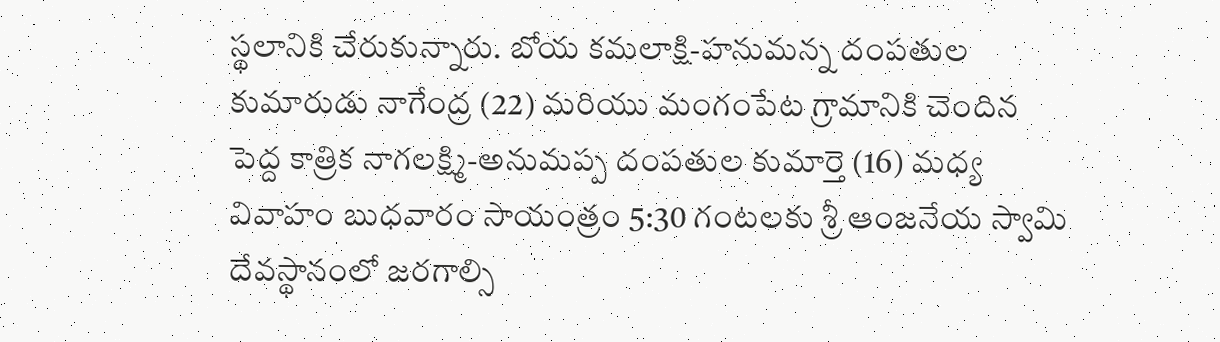స్థలానికి చేరుకున్నారు. బోయ కమలాక్షి-హనుమన్న దంపతుల కుమారుడు నాగేంద్ర (22) మరియు మంగంపేట గ్రామానికి చెందిన పెద్ద కాత్రిక నాగలక్ష్మి-అనుమప్ప దంపతుల కుమార్తె (16) మధ్య వివాహం బుధవారం సాయంత్రం 5:30 గంటలకు శ్రీ ఆంజనేయ స్వామి దేవస్థానంలో జరగాల్సి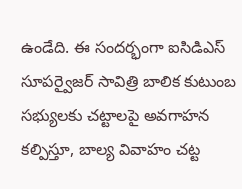ఉండేది. ఈ సందర్భంగా ఐసిడిఎస్ సూపర్వైజర్ సావిత్రి బాలిక కుటుంబ సభ్యులకు చట్టాలపై అవగాహన కల్పిస్తూ, బాల్య వివాహం చట్ట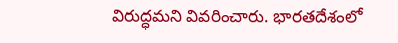విరుద్ధమని వివరించారు. భారతదేశంలో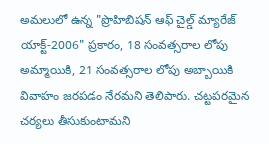అమలులో ఉన్న "ప్రొహిబిషన్ ఆఫ్ చైల్డ్ మ్యారేజ్ యాక్ట్-2006" ప్రకారం, 18 సంవత్సరాల లోపు అమ్మాయికి, 21 సంవత్సరాల లోపు అబ్బాయికి వివాహం జరపడం నేరమని తెలిపారు. చట్టపరమైన చర్యలు తీసుకుంటామని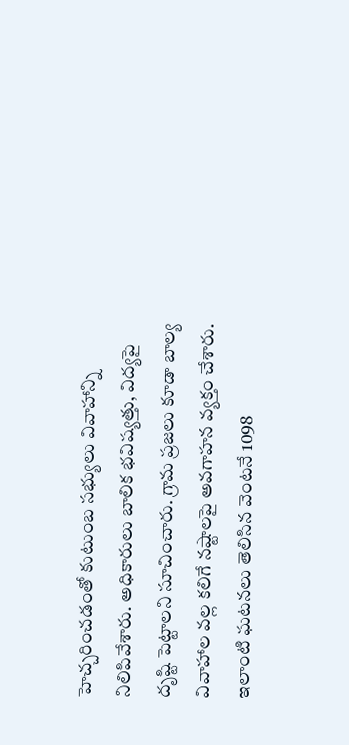హెచ్చరించడంతో కుటుంబ సభ్యులు వివాహాన్ని నిలిపివేశారు. అధికారులు బాలిక భవిష్యత్తు, విద్యపై దృష్టి పెట్టాలని సూచించారు. గ్రామ ప్రజలు కూడా బాల్య వివాహాల వల్ల కలిగే నష్టాలపై అవగాహన వ్యక్తం చేశారు. ఇలాంటి ఘటనలు తెలిసిన వెంటనే 1098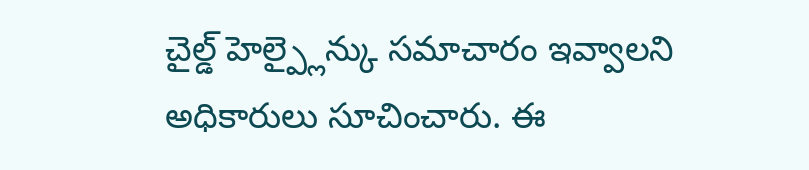చైల్డ్ హెల్ప్లైన్కు సమాచారం ఇవ్వాలని అధికారులు సూచించారు. ఈ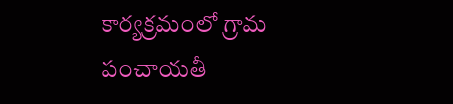కార్యక్రమంలో గ్రామ పంచాయతీ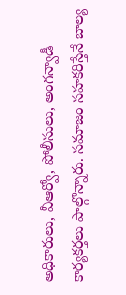అధికారులు, వీఆర్వో, పోలీసులు, అంగన్వాడీ కార్యకర్తలు పాల్గొన్నారు. సమాజం సహకరిస్తేనే బాల్య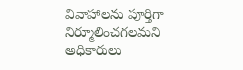వివాహాలను పూర్తిగా నిర్మూలించగలమని అధికారులు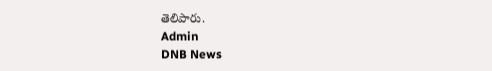తెలిపారు.
Admin
DNB News